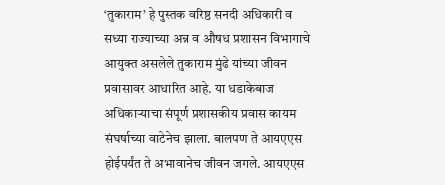‘तुकाराम’ हे पुस्तक वरिष्ठ सनदी अधिकारी व सध्या राज्याच्या अन्न व औषध प्रशासन विभागाचे आयुक्त असलेले तुकाराम मुंढे यांच्या जीवन प्रवासावर आधारित आहे. या धडाकेबाज अधिकाऱ्याचा संपूर्ण प्रशासकीय प्रवास कायम संघर्षाच्या वाटेनेच झाला. बालपण ते आयएएस होईपर्यंत ते अभावानेच जीवन जगले. आयएएस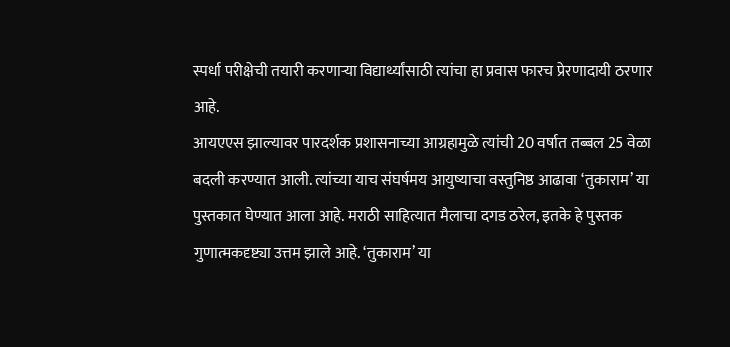स्पर्धा परीक्षेची तयारी करणाऱ्या विद्यार्थ्यांसाठी त्यांचा हा प्रवास फारच प्रेरणादायी ठरणार आहे.
आयएएस झाल्यावर पारदर्शक प्रशासनाच्या आग्रहामुळे त्यांची 20 वर्षात तब्बल 25 वेळा बदली करण्यात आली. त्यांच्या याच संघर्षमय आयुष्याचा वस्तुनिष्ठ आढावा ‘तुकाराम’ या पुस्तकात घेण्यात आला आहे. मराठी साहित्यात मैलाचा दगड ठरेल, इतके हे पुस्तक गुणात्मकदृष्ट्या उत्तम झाले आहे. ‘तुकाराम’ या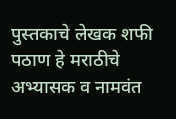पुस्तकाचे लेखक शफी पठाण हे मराठीचे अभ्यासक व नामवंत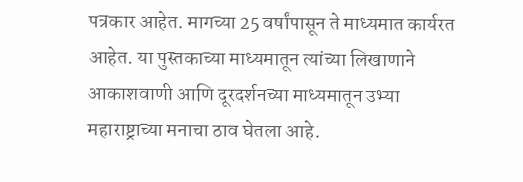पत्रकार आहेत. मागच्या 25 वर्षांपासून ते माध्यमात कार्यरत आहेत. या पुस्तकाच्या माध्यमातून त्यांच्या लिखाणाने आकाशवाणी आणि दूरदर्शनच्या माध्यमातून उभ्या महाराष्ट्राच्या मनाचा ठाव घेतला आहे.